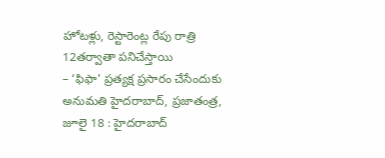హోటళ్లు, రెస్టారెంట్ల రేపు రాత్రి 12తర్వాతా పనిచేస్తాయి
– ‘ఫిఫా’ ప్రత్యక్ష ప్రసారం చేసేందుకు అనుమతి హైదరాబాద్, ప్రజాతంత్ర, జూలై 18 : హైదరాబాద్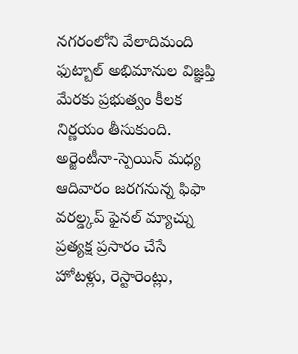నగరంలోని వేలాదిమంది ఫుట్బాల్ అభిమానుల విజ్ఞప్తి మేరకు ప్రభుత్వం కీలక నిర్ణయం తీసుకుంది. అర్జెంటీనా-స్పెయిన్ మధ్య ఆదివారం జరగనున్న ఫిఫా వరల్డ్కప్ ఫైనల్ మ్యాచ్ను ప్రత్యక్ష ప్రసారం చేసే హోటళ్లు, రెస్టారెంట్లు,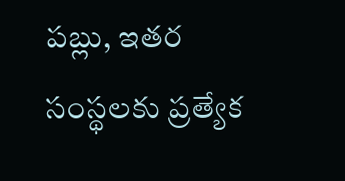పబ్లు, ఇతర సంస్థలకు ప్రత్యేక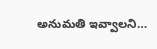అనుమతి ఇవ్వాలని…